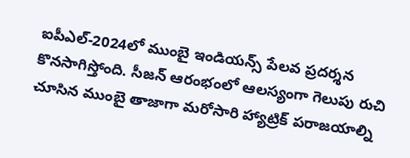ఐపీఎల్-2024లో ముంబై ఇండియన్స్ పేలవ ప్రదర్శన కొనసాగిస్తోంది. సీజన్ ఆరంభంలో ఆలస్యంగా గెలుపు రుచి చూసిన ముంబై తాజాగా మరోసారి హ్యాట్రిక్ పరాజయాల్ని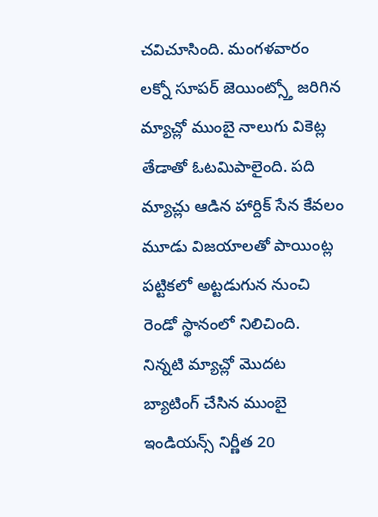చవిచూసింది. మంగళవారం లక్నో సూపర్ జెయింట్స్తో జరిగిన మ్యాచ్లో ముంబై నాలుగు వికెట్ల తేడాతో ఓటమిపాలైంది. పది మ్యాచ్లు ఆడిన హార్దిక్ సేన కేవలం మూడు విజయాలతో పాయింట్ల పట్టికలో అట్టడుగున నుంచి రెండో స్థానంలో నిలిచింది.
నిన్నటి మ్యాచ్లో మొదట బ్యాటింగ్ చేసిన ముంబై ఇండియన్స్ నిర్ణీత 20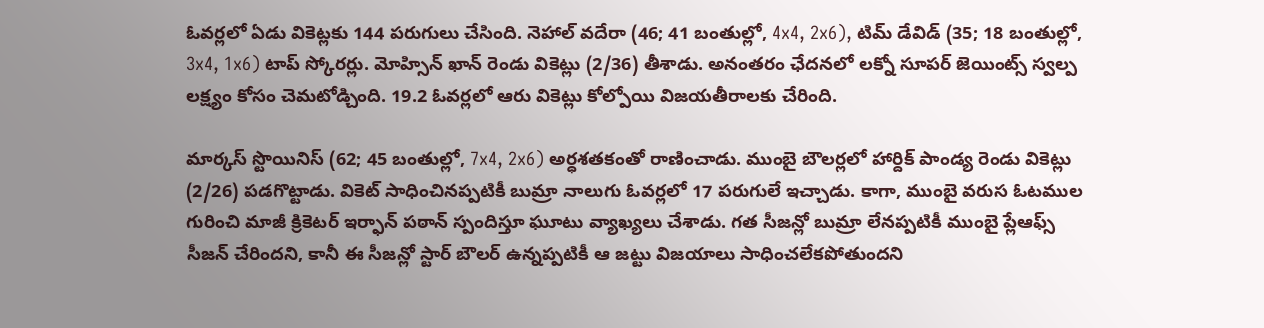ఓవర్లలో ఏడు వికెట్లకు 144 పరుగులు చేసింది. నెహాల్ వదేరా (46; 41 బంతుల్లో, 4x4, 2x6), టిమ్ డేవిడ్ (35; 18 బంతుల్లో, 3x4, 1x6) టాప్ స్కోరర్లు. మోహ్సిన్ ఖాన్ రెండు వికెట్లు (2/36) తీశాడు. అనంతరం ఛేదనలో లక్నో సూపర్ జెయింట్స్ స్వల్ప లక్ష్యం కోసం చెమటోడ్చింది. 19.2 ఓవర్లలో ఆరు వికెట్లు కోల్పోయి విజయతీరాలకు చేరింది.

మార్కస్ స్టొయినిస్ (62; 45 బంతుల్లో, 7x4, 2x6) అర్ధశతకంతో రాణించాడు. ముంబై బౌలర్లలో హార్దిక్ పాండ్య రెండు వికెట్లు (2/26) పడగొట్టాడు. వికెట్ సాధించినప్పటికీ బుమ్రా నాలుగు ఓవర్లలో 17 పరుగులే ఇచ్చాడు. కాగా, ముంబై వరుస ఓటముల గురించి మాజీ క్రికెటర్ ఇర్ఫాన్ పఠాన్ స్పందిస్తూ ఘూటు వ్యాఖ్యలు చేశాడు. గత సీజన్లో బుమ్రా లేనప్పటికీ ముంబై ప్లేఆఫ్స్ సీజన్ చేరిందని, కానీ ఈ సీజన్లో స్టార్ బౌలర్ ఉన్నప్పటికీ ఆ జట్టు విజయాలు సాధించలేకపోతుందని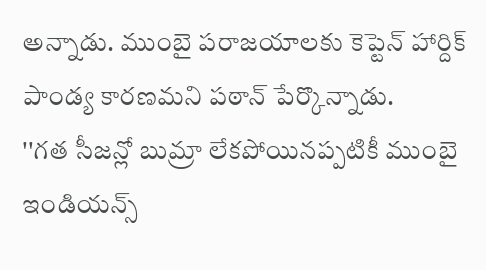అన్నాడు. ముంబై పరాజయాలకు కెప్టెన్ హార్దిక్ పాండ్య కారణమని పఠాన్ పేర్కొన్నాడు.
''గత సీజన్లో బుమ్రా లేకపోయినప్పటికీ ముంబై ఇండియన్స్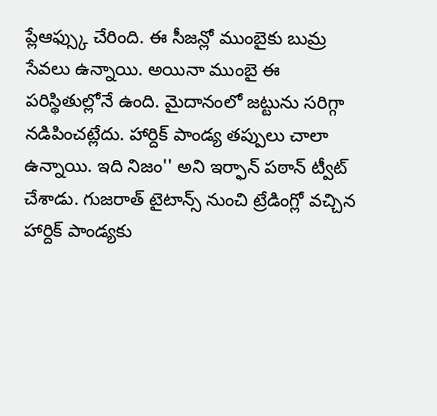ప్లేఆఫ్స్కు చేరింది. ఈ సీజన్లో ముంబైకు బుమ్ర సేవలు ఉన్నాయి. అయినా ముంబై ఈ పరిస్థితుల్లోనే ఉంది. మైదానంలో జట్టును సరిగ్గా నడిపించట్లేదు. హార్దిక్ పాండ్య తప్పులు చాలా ఉన్నాయి. ఇది నిజం'' అని ఇర్ఫాన్ పఠాన్ ట్వీట్ చేశాడు. గుజరాత్ టైటాన్స్ నుంచి ట్రేడింగ్లో వచ్చిన హార్దిక్ పాండ్యకు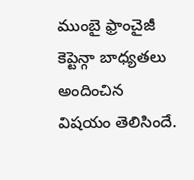ముంబై ఫ్రాంచైజీ కెప్టెన్గా బాధ్యతలు అందించిన విషయం తెలిసిందే.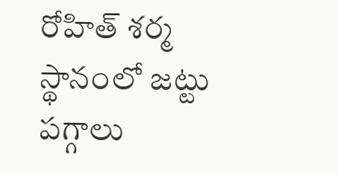రోహిత్ శర్మ స్థానంలో జట్టు పగ్గాలు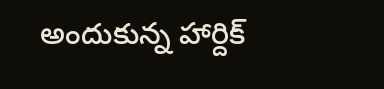అందుకున్న హార్దిక్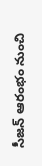సీజన్ ఆరంభం నుంచి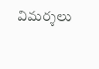విమర్శలు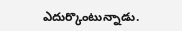ఎదుర్కొంటున్నాడు.